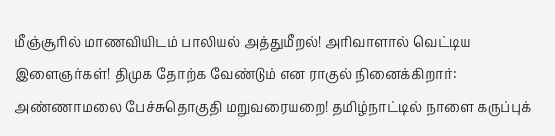மீஞ்சூரில் மாணவியிடம் பாலியல் அத்துமீறல்! அரிவாளால் வெட்டிய இளைஞர்கள்! திமுக தோற்க வேண்டும் என ராகுல் நினைக்கிறார்: அண்ணாமலை பேச்சுதொகுதி மறுவரையறை! தமிழ்நாட்டில் நாளை கருப்புக்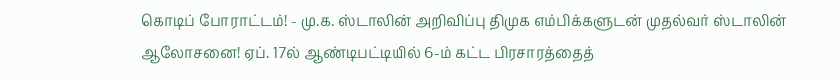கொடிப் போராட்டம்! - மு.க. ஸ்டாலின் அறிவிப்பு திமுக எம்பிக்களுடன் முதல்வர் ஸ்டாலின் ஆலோசனை! ஏப். 17ல் ஆண்டிபட்டியில் 6-ம் கட்ட பிரசாரத்தைத்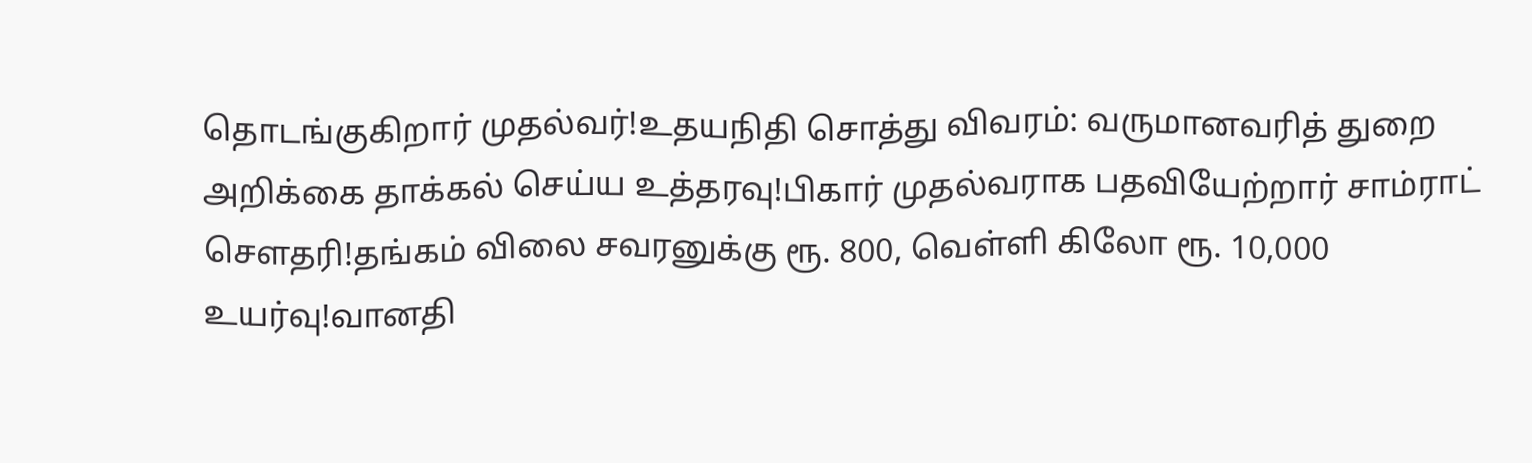தொடங்குகிறார் முதல்வர்!உதயநிதி சொத்து விவரம்: வருமானவரித் துறை அறிக்கை தாக்கல் செய்ய உத்தரவு!பிகார் முதல்வராக பதவியேற்றார் சாம்ராட் சௌதரி!தங்கம் விலை சவரனுக்கு ரூ. 800, வெள்ளி கிலோ ரூ. 10,000 உயர்வு!வானதி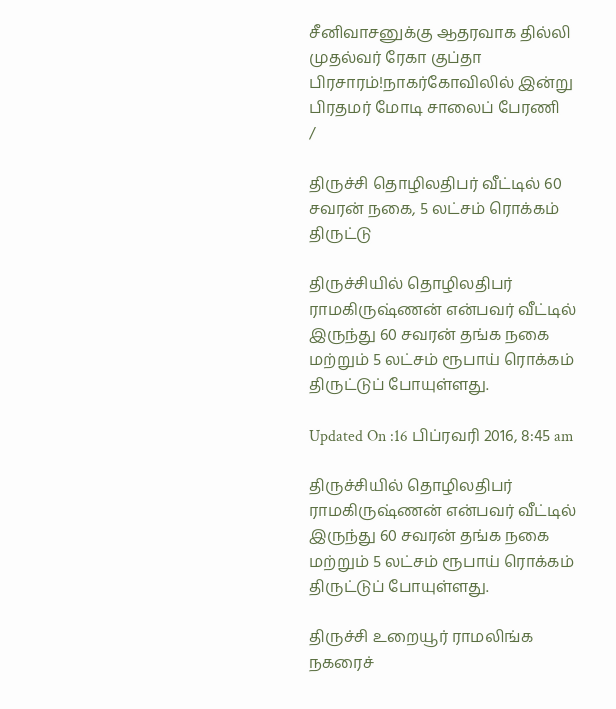சீனிவாசனுக்கு ஆதரவாக தில்லி முதல்வர் ரேகா குப்தா பிரசாரம்!நாகர்கோவிலில் இன்று பிரதமர் மோடி சாலைப் பேரணி
/

திருச்சி தொழிலதிபர் வீட்டில் 60 சவரன் நகை, 5 லட்சம் ரொக்கம் திருட்டு

திருச்சியில் தொழிலதிபர் ராமகிருஷ்ணன் என்பவர் வீட்டில் இருந்து 60 சவரன் தங்க நகை மற்றும் 5 லட்சம் ரூபாய் ரொக்கம் திருட்டுப் போயுள்ளது.

Updated On :16 பிப்ரவரி 2016, 8:45 am

திருச்சியில் தொழிலதிபர் ராமகிருஷ்ணன் என்பவர் வீட்டில் இருந்து 60 சவரன் தங்க நகை மற்றும் 5 லட்சம் ரூபாய் ரொக்கம் திருட்டுப் போயுள்ளது.

திருச்சி உறையூர் ராமலிங்க நகரைச்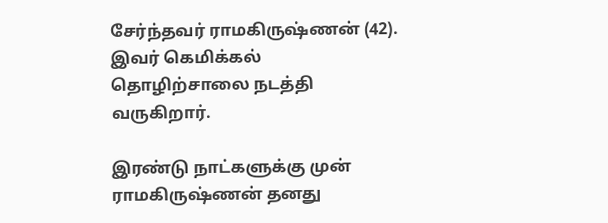சேர்ந்தவர் ராமகிருஷ்ணன் (42). இவர் கெமிக்கல் தொழிற்சாலை நடத்தி வருகிறார்.

இரண்டு நாட்களுக்கு முன் ராமகிருஷ்ணன் தனது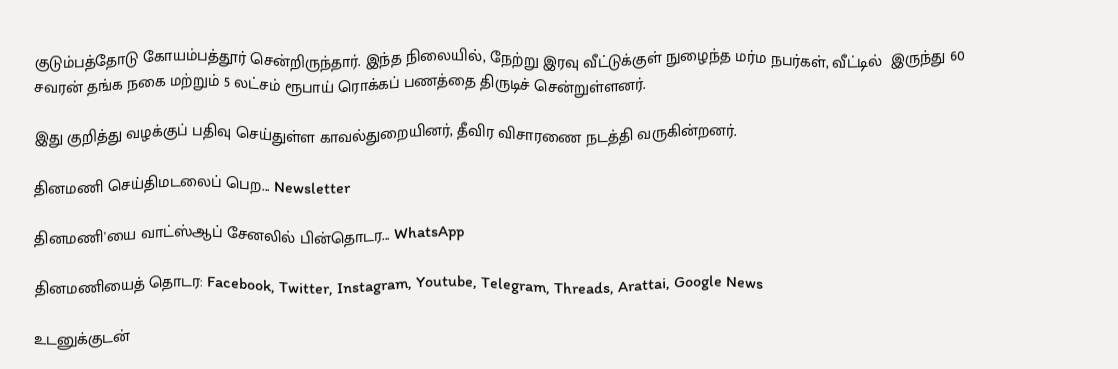குடும்பத்தோடு கோயம்பத்தூர் சென்றிருந்தார். இந்த நிலையில், நேற்று இரவு வீட்டுக்குள் நுழைந்த மர்ம நபர்கள், வீட்டில்  இருந்து 60 சவரன் தங்க நகை மற்றும் 5 லட்சம் ரூபாய் ரொக்கப் பணத்தை திருடிச் சென்றுள்ளனர்.

இது குறித்து வழக்குப் பதிவு செய்துள்ள காவல்துறையினர், தீவிர விசாரணை நடத்தி வருகின்றனர்.

தினமணி செய்திமடலைப் பெற... Newsletter

தினமணி'யை வாட்ஸ்ஆப் சேனலில் பின்தொடர... WhatsApp

தினமணியைத் தொடர: Facebook, Twitter, Instagram, Youtube, Telegram, Threads, Arattai, Google News

உடனுக்குடன்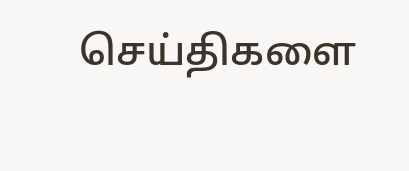செய்திகளை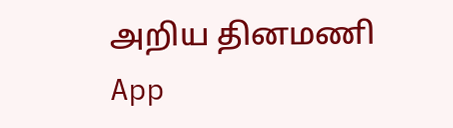அறிய தினமணி App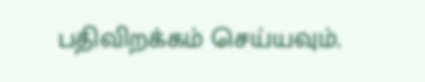பதிவிறக்கம் செய்யவும்.